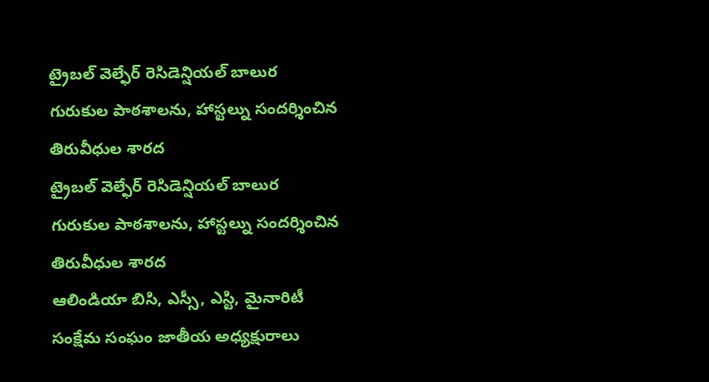ట్రైబల్ వెల్ఫేర్ రెసిడెన్షియల్ బాలుర గురుకుల పాఠశాలను, హాస్టల్ను సందర్శించిన తిరువీధుల శారద
ట్రైబల్ వెల్ఫేర్ రెసిడెన్షియల్ బాలుర గురుకుల పాఠశాలను, హాస్టల్ను సందర్శించిన తిరువీధుల శారద
ఆలిండియా బిసి, ఎస్సీ, ఎస్టి, మైనారిటీ సంక్షేమ సంఘం జాతీయ అధ్యక్షురాలు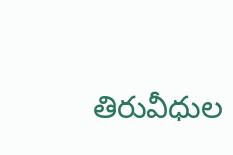తిరువీధుల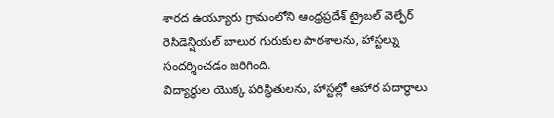శారద ఉయ్యూరు గ్రామంలోని ఆంధ్రప్రదేశ్ ట్రైబల్ వెల్ఫేర్ రెసిడెన్షియల్ బాలుర గురుకుల పాఠశాలను, హాస్టల్ను సందర్శించడం జరిగింది.
విద్యార్థుల యొక్క పరిస్థితులను, హాస్టల్లో ఆహార పదార్థాలు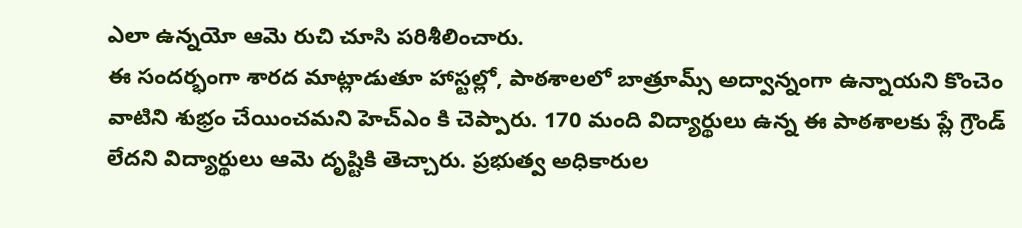ఎలా ఉన్నయో ఆమె రుచి చూసి పరిశీలించారు.
ఈ సందర్భంగా శారద మాట్లాడుతూ హాస్టల్లో, పాఠశాలలో బాత్రూమ్స్ అద్వాన్నంగా ఉన్నాయని కొంచెం వాటిని శుభ్రం చేయించమని హెచ్ఎం కి చెప్పారు. 170 మంది విద్యార్థులు ఉన్న ఈ పాఠశాలకు ప్లే గ్రౌండ్ లేదని విద్యార్థులు ఆమె దృష్టికి తెచ్చారు. ప్రభుత్వ అధికారుల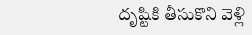దృష్టికి తీసుకొని వెళ్లి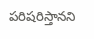పరిషరిస్తానని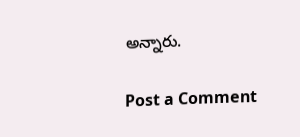అన్నారు.

Post a Comment